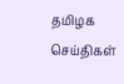தமிழக செய்திகள்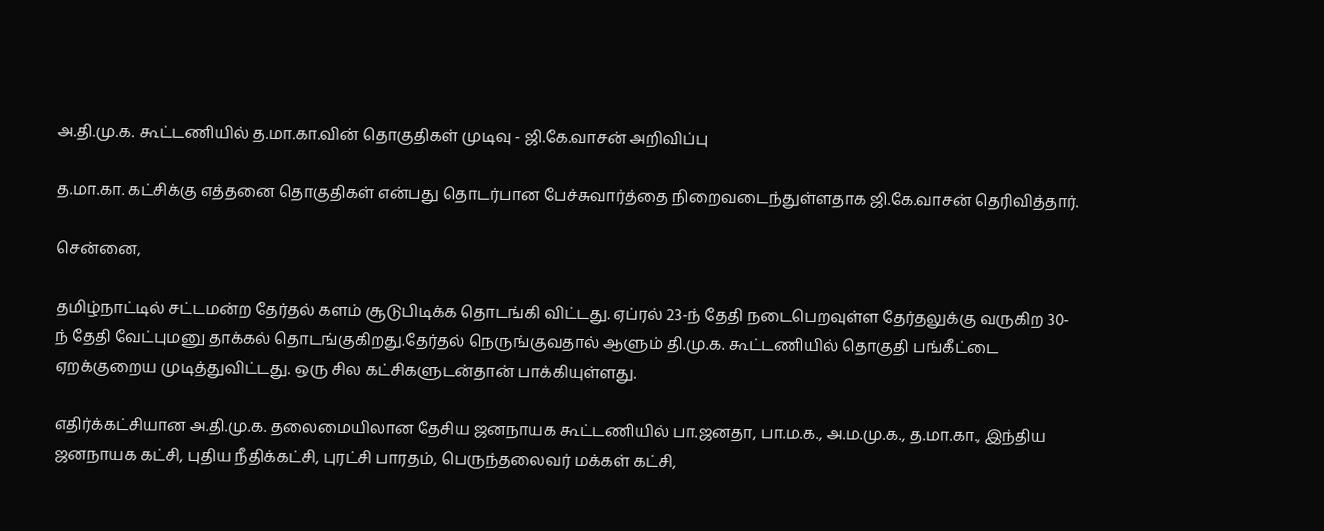அ.தி.மு.க. கூட்டணியில் த.மா.கா.வின் தொகுதிகள் முடிவு - ஜி.கே.வாசன் அறிவிப்பு

த.மா.கா. கட்சிக்கு எத்தனை தொகுதிகள் என்பது தொடர்பான பேச்சுவார்த்தை நிறைவடைந்துள்ளதாக ஜி.கே.வாசன் தெரிவித்தார்.

சென்னை,

தமிழ்நாட்டில் சட்டமன்ற தேர்தல் களம் சூடுபிடிக்க தொடங்கி விட்டது. ஏப்ரல் 23-ந் தேதி நடைபெறவுள்ள தேர்தலுக்கு வருகிற 30-ந் தேதி வேட்புமனு தாக்கல் தொடங்குகிறது.தேர்தல் நெருங்குவதால் ஆளும் தி.மு.க. கூட்டணியில் தொகுதி பங்கீட்டை ஏறக்குறைய முடித்துவிட்டது. ஒரு சில கட்சிகளுடன்தான் பாக்கியுள்ளது.

எதிர்க்கட்சியான அ.தி.மு.க. தலைமையிலான தேசிய ஜனநாயக கூட்டணியில் பா.ஜனதா, பா.ம.க., அ.ம.மு.க., த.மா.கா., இந்திய ஜனநாயக கட்சி, புதிய நீதிக்கட்சி, புரட்சி பாரதம், பெருந்தலைவர் மக்கள் கட்சி,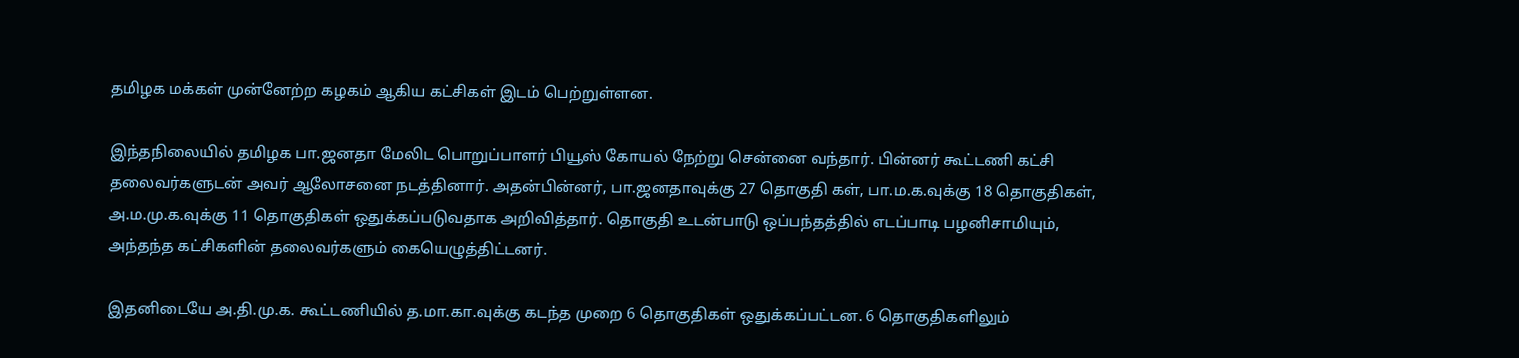தமிழக மக்கள் முன்னேற்ற கழகம் ஆகிய கட்சிகள் இடம் பெற்றுள்ளன.

இந்தநிலையில் தமிழக பா.ஜனதா மேலிட பொறுப்பாளர் பியூஸ் கோயல் நேற்று சென்னை வந்தார். பின்னர் கூட்டணி கட்சி தலைவர்களுடன் அவர் ஆலோசனை நடத்தினார். அதன்பின்னர், பா.ஜனதாவுக்கு 27 தொகுதி கள், பா.ம.க.வுக்கு 18 தொகுதிகள், அ.ம.மு.க.வுக்கு 11 தொகுதிகள் ஒதுக்கப்படுவதாக அறிவித்தார். தொகுதி உடன்பாடு ஒப்பந்தத்தில் எடப்பாடி பழனிசாமியும், அந்தந்த கட்சிகளின் தலைவர்களும் கையெழுத்திட்டனர்.

இதனிடையே அ.தி.மு.க. கூட்டணியில் த.மா.கா.வுக்கு கடந்த முறை 6 தொகுதிகள் ஒதுக்கப்பட்டன. 6 தொகுதிகளிலும்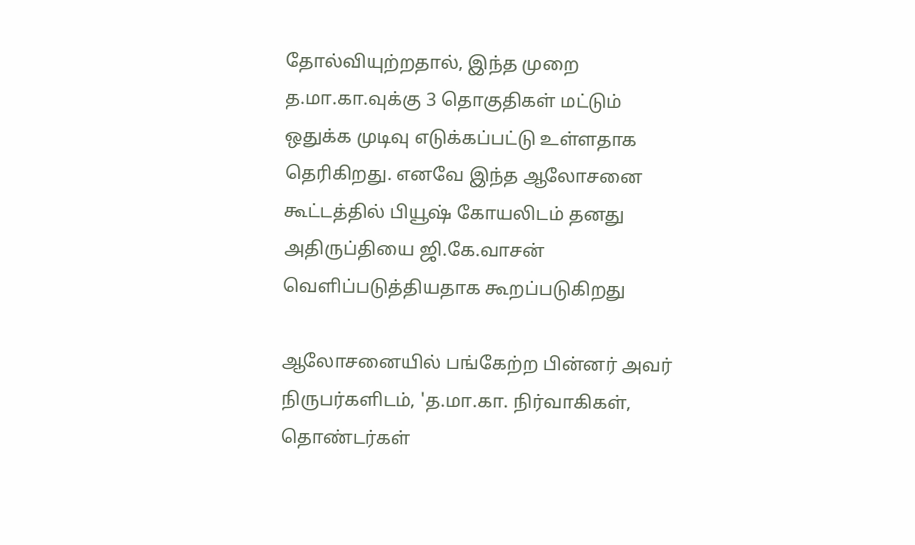தோல்வியுற்றதால், இந்த முறை த.மா.கா.வுக்கு 3 தொகுதிகள் மட்டும் ஒதுக்க முடிவு எடுக்கப்பட்டு உள்ளதாக தெரிகிறது. எனவே இந்த ஆலோசனை கூட்டத்தில் பியூஷ் கோயலிடம் தனது அதிருப்தியை ஜி.கே.வாசன் வெளிப்படுத்தியதாக கூறப்படுகிறது

ஆலோசனையில் பங்கேற்ற பின்னர் அவர் நிருபர்களிடம், 'த.மா.கா. நிர்வாகிகள், தொண்டர்கள்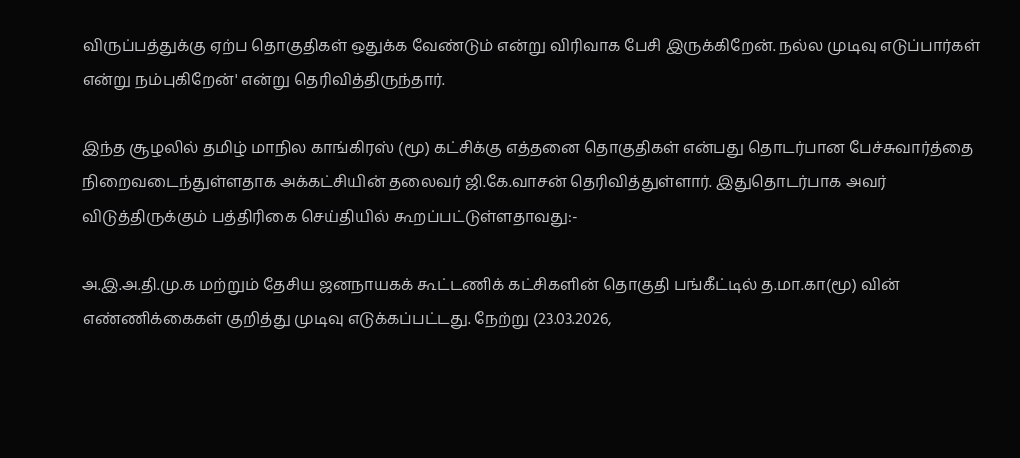விருப்பத்துக்கு ஏற்ப தொகுதிகள் ஒதுக்க வேண்டும் என்று விரிவாக பேசி இருக்கிறேன். நல்ல முடிவு எடுப்பார்கள் என்று நம்புகிறேன்' என்று தெரிவித்திருந்தார்.

இந்த சூழலில் தமிழ் மாநில காங்கிரஸ் (மூ) கட்சிக்கு எத்தனை தொகுதிகள் என்பது தொடர்பான பேச்சுவார்த்தை நிறைவடைந்துள்ளதாக அக்கட்சியின் தலைவர் ஜி.கே.வாசன் தெரிவித்துள்ளார். இதுதொடர்பாக அவர் விடுத்திருக்கும் பத்திரிகை செய்தியில் கூறப்பட்டுள்ளதாவது:-

அ.இ.அ.தி.மு.க மற்றும் தேசிய ஜனநாயகக் கூட்டணிக் கட்சிகளின் தொகுதி பங்கீட்டில் த.மா.கா(மூ) வின் எண்ணிக்கைகள் குறித்து முடிவு எடுக்கப்பட்டது. நேற்று (23.03.2026,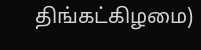திங்கட்கிழமை)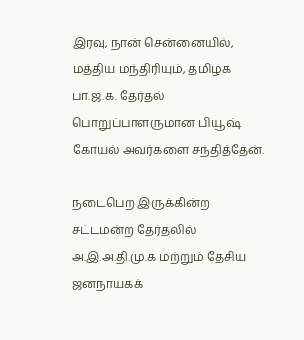இரவு, நான் சென்னையில், மத்திய மந்திரியும், தமிழக பா.ஜ.க. தேர்தல் பொறுப்பாளருமான பியூஷ் கோயல் அவர்களை சந்தித்தேன்.

நடைபெற இருக்கின்ற சட்டமன்ற தேர்தலில் அ.இ.அ.தி.மு.க மற்றும் தேசிய ஜனநாயகக்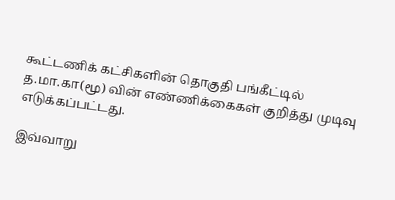கூட்டணிக் கட்சிகளின் தொகுதி பங்கீட்டில் த.மா.கா(மூ) வின் எண்ணிக்கைகள் குறித்து முடிவு எடுக்கப்பட்டது.

இவ்வாறு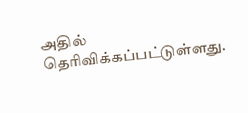அதில் தெரிவிக்கப்பட்டுள்ளது.